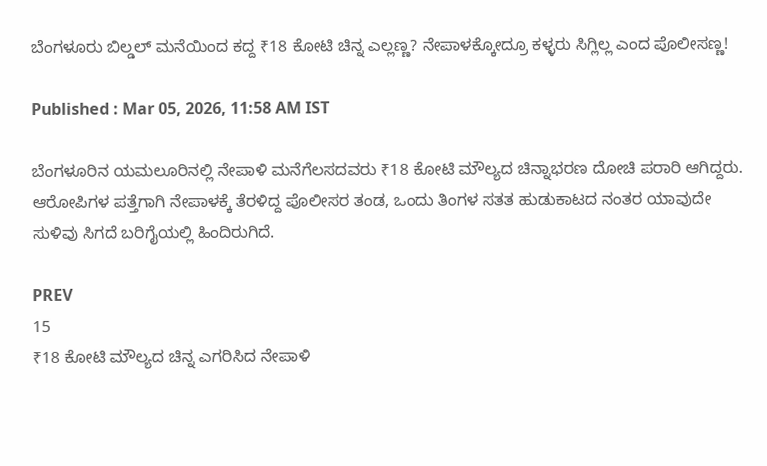ಬೆಂಗಳೂರು ಬಿಲ್ಡಲ್ ಮನೆಯಿಂದ ಕದ್ದ ₹18 ಕೋಟಿ ಚಿನ್ನ ಎಲ್ಲಣ್ಣ? ನೇಪಾಳಕ್ಕೋದ್ರೂ ಕಳ್ಳರು ಸಿಗ್ಲಿಲ್ಲ ಎಂದ ಪೊಲೀಸಣ್ಣ!

Published : Mar 05, 2026, 11:58 AM IST

ಬೆಂಗಳೂರಿನ ಯಮಲೂರಿನಲ್ಲಿ ನೇಪಾಳಿ ಮನೆಗೆಲಸದವರು ₹18 ಕೋಟಿ ಮೌಲ್ಯದ ಚಿನ್ನಾಭರಣ ದೋಚಿ ಪರಾರಿ ಆಗಿದ್ದರು. ಆರೋಪಿಗಳ ಪತ್ತೆಗಾಗಿ ನೇಪಾಳಕ್ಕೆ ತೆರಳಿದ್ದ ಪೊಲೀಸರ ತಂಡ, ಒಂದು ತಿಂಗಳ ಸತತ ಹುಡುಕಾಟದ ನಂತರ ಯಾವುದೇ ಸುಳಿವು ಸಿಗದೆ ಬರಿಗೈಯಲ್ಲಿ ಹಿಂದಿರುಗಿದೆ.

PREV
15
₹18 ಕೋಟಿ ಮೌಲ್ಯದ ಚಿನ್ನ ಎಗರಿಸಿದ ನೇಪಾಳಿ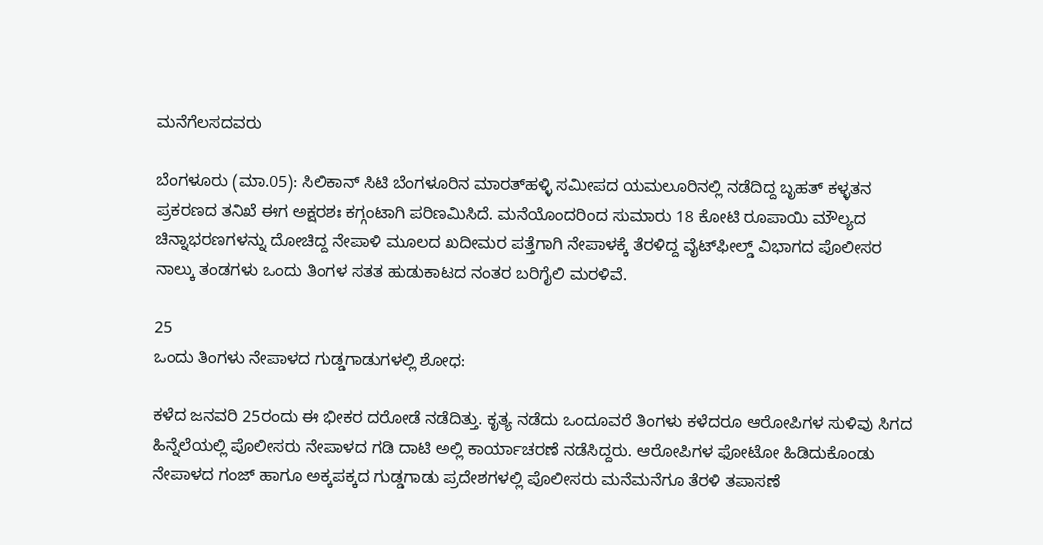ಮನೆಗೆಲಸದವರು

ಬೆಂಗಳೂರು (ಮಾ.05): ಸಿಲಿಕಾನ್ ಸಿಟಿ ಬೆಂಗಳೂರಿನ ಮಾರತ್‌ಹಳ್ಳಿ ಸಮೀಪದ ಯಮಲೂರಿನಲ್ಲಿ ನಡೆದಿದ್ದ ಬೃಹತ್ ಕಳ್ಳತನ ಪ್ರಕರಣದ ತನಿಖೆ ಈಗ ಅಕ್ಷರಶಃ ಕಗ್ಗಂಟಾಗಿ ಪರಿಣಮಿಸಿದೆ. ಮನೆಯೊಂದರಿಂದ ಸುಮಾರು 18 ಕೋಟಿ ರೂಪಾಯಿ ಮೌಲ್ಯದ ಚಿನ್ನಾಭರಣಗಳನ್ನು ದೋಚಿದ್ದ ನೇಪಾಳಿ ಮೂಲದ ಖದೀಮರ ಪತ್ತೆಗಾಗಿ ನೇಪಾಳಕ್ಕೆ ತೆರಳಿದ್ದ ವೈಟ್‌ಫೀಲ್ಡ್ ವಿಭಾಗದ ಪೊಲೀಸರ ನಾಲ್ಕು ತಂಡಗಳು ಒಂದು ತಿಂಗಳ ಸತತ ಹುಡುಕಾಟದ ನಂತರ ಬರಿಗೈಲಿ ಮರಳಿವೆ.

25
ಒಂದು ತಿಂಗಳು ನೇಪಾಳದ ಗುಡ್ಡಗಾಡುಗಳಲ್ಲಿ ಶೋಧ:

ಕಳೆದ ಜನವರಿ 25ರಂದು ಈ ಭೀಕರ ದರೋಡೆ ನಡೆದಿತ್ತು. ಕೃತ್ಯ ನಡೆದು ಒಂದೂವರೆ ತಿಂಗಳು ಕಳೆದರೂ ಆರೋಪಿಗಳ ಸುಳಿವು ಸಿಗದ ಹಿನ್ನೆಲೆಯಲ್ಲಿ ಪೊಲೀಸರು ನೇಪಾಳದ ಗಡಿ ದಾಟಿ ಅಲ್ಲಿ ಕಾರ್ಯಾಚರಣೆ ನಡೆಸಿದ್ದರು. ಆರೋಪಿಗಳ ಫೋಟೋ ಹಿಡಿದುಕೊಂಡು ನೇಪಾಳದ ಗಂಜ್ ಹಾಗೂ ಅಕ್ಕಪಕ್ಕದ ಗುಡ್ಡಗಾಡು ಪ್ರದೇಶಗಳಲ್ಲಿ ಪೊಲೀಸರು ಮನೆಮನೆಗೂ ತೆರಳಿ ತಪಾಸಣೆ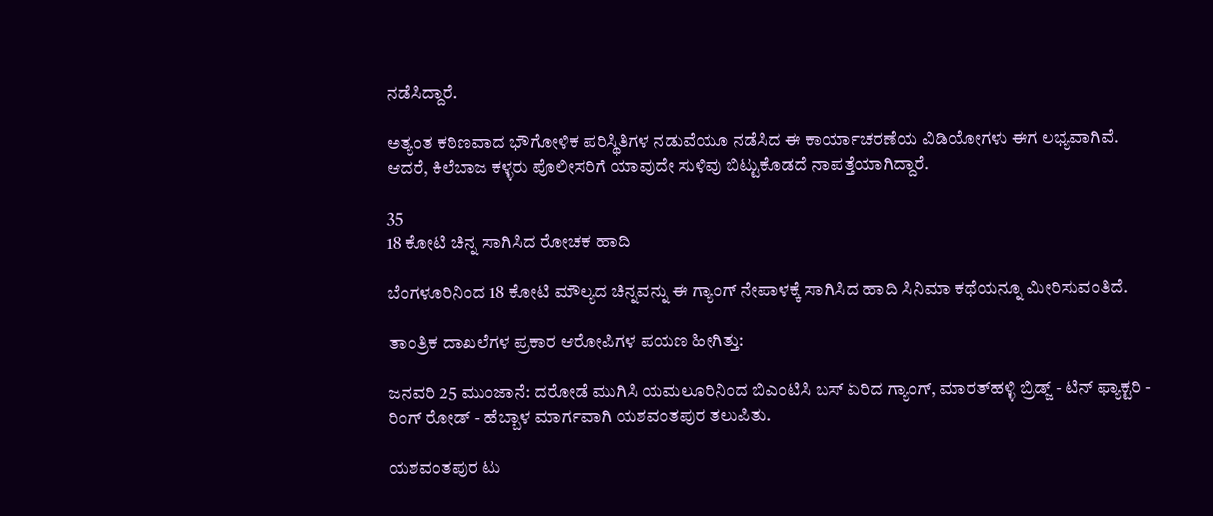ನಡೆಸಿದ್ದಾರೆ.

ಅತ್ಯಂತ ಕಠಿಣವಾದ ಭೌಗೋಳಿಕ ಪರಿಸ್ಥಿತಿಗಳ ನಡುವೆಯೂ ನಡೆಸಿದ ಈ ಕಾರ್ಯಾಚರಣೆಯ ವಿಡಿಯೋಗಳು ಈಗ ಲಭ್ಯವಾಗಿವೆ. ಆದರೆ, ಕಿಲೆಬಾಜ ಕಳ್ಳರು ಪೊಲೀಸರಿಗೆ ಯಾವುದೇ ಸುಳಿವು ಬಿಟ್ಟುಕೊಡದೆ ನಾಪತ್ತೆಯಾಗಿದ್ದಾರೆ.

35
18 ಕೋಟಿ ಚಿನ್ನ ಸಾಗಿಸಿದ ರೋಚಕ ಹಾದಿ

ಬೆಂಗಳೂರಿನಿಂದ 18 ಕೋಟಿ ಮೌಲ್ಯದ ಚಿನ್ನವನ್ನು ಈ ಗ್ಯಾಂಗ್ ನೇಪಾಳಕ್ಕೆ ಸಾಗಿಸಿದ ಹಾದಿ ಸಿನಿಮಾ ಕಥೆಯನ್ನೂ ಮೀರಿಸುವಂತಿದೆ.

ತಾಂತ್ರಿಕ ದಾಖಲೆಗಳ ಪ್ರಕಾರ ಆರೋಪಿಗಳ ಪಯಣ ಹೀಗಿತ್ತು:

ಜನವರಿ 25 ಮುಂಜಾನೆ: ದರೋಡೆ ಮುಗಿಸಿ ಯಮಲೂರಿನಿಂದ ಬಿಎಂಟಿಸಿ ಬಸ್ ಏರಿದ ಗ್ಯಾಂಗ್, ಮಾರತ್‌ಹಳ್ಳಿ ಬ್ರಿಡ್ಜ್ - ಟಿನ್ ಫ್ಯಾಕ್ಟರಿ - ರಿಂಗ್ ರೋಡ್ - ಹೆಬ್ಬಾಳ ಮಾರ್ಗವಾಗಿ ಯಶವಂತಪುರ ತಲುಪಿತು.

ಯಶವಂತಪುರ ಟು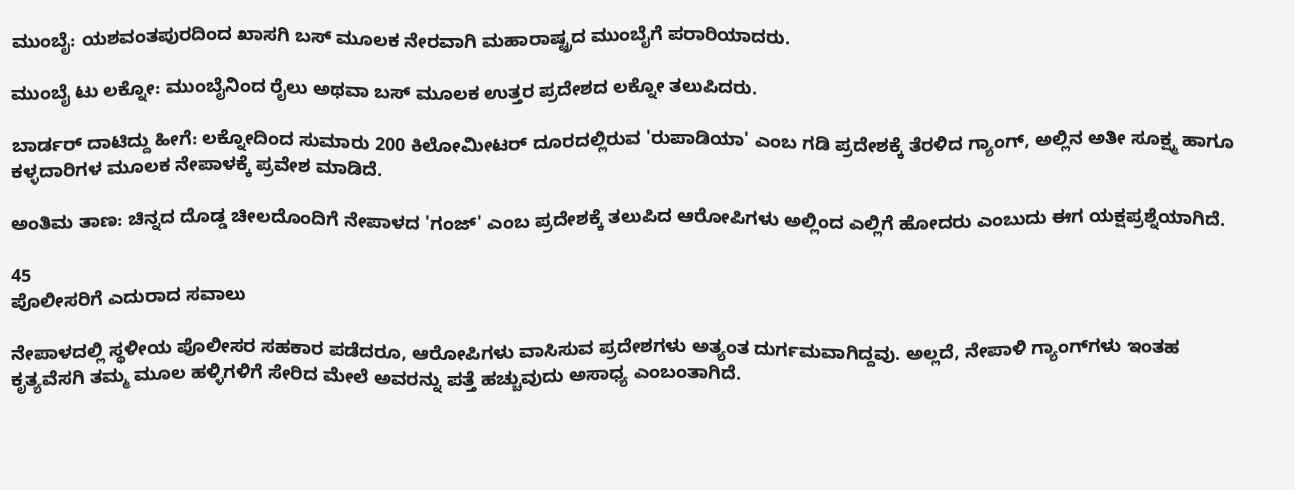ಮುಂಬೈ: ಯಶವಂತಪುರದಿಂದ ಖಾಸಗಿ ಬಸ್ ಮೂಲಕ ನೇರವಾಗಿ ಮಹಾರಾಷ್ಟ್ರದ ಮುಂಬೈಗೆ ಪರಾರಿಯಾದರು.

ಮುಂಬೈ ಟು ಲಕ್ನೋ: ಮುಂಬೈನಿಂದ ರೈಲು ಅಥವಾ ಬಸ್ ಮೂಲಕ ಉತ್ತರ ಪ್ರದೇಶದ ಲಕ್ನೋ ತಲುಪಿದರು.

ಬಾರ್ಡರ್ ದಾಟಿದ್ದು ಹೀಗೆ: ಲಕ್ನೋದಿಂದ ಸುಮಾರು 200 ಕಿಲೋಮೀಟರ್ ದೂರದಲ್ಲಿರುವ 'ರುಪಾಡಿಯಾ' ಎಂಬ ಗಡಿ ಪ್ರದೇಶಕ್ಕೆ ತೆರಳಿದ ಗ್ಯಾಂಗ್, ಅಲ್ಲಿನ ಅತೀ ಸೂಕ್ಷ್ಮ ಹಾಗೂ ಕಳ್ಳದಾರಿಗಳ ಮೂಲಕ ನೇಪಾಳಕ್ಕೆ ಪ್ರವೇಶ ಮಾಡಿದೆ.

ಅಂತಿಮ ತಾಣ: ಚಿನ್ನದ ದೊಡ್ಡ ಚೀಲದೊಂದಿಗೆ ನೇಪಾಳದ 'ಗಂಜ್' ಎಂಬ ಪ್ರದೇಶಕ್ಕೆ ತಲುಪಿದ ಆರೋಪಿಗಳು ಅಲ್ಲಿಂದ ಎಲ್ಲಿಗೆ ಹೋದರು ಎಂಬುದು ಈಗ ಯಕ್ಷಪ್ರಶ್ನೆಯಾಗಿದೆ.

45
ಪೊಲೀಸರಿಗೆ ಎದುರಾದ ಸವಾಲು

ನೇಪಾಳದಲ್ಲಿ ಸ್ಥಳೀಯ ಪೊಲೀಸರ ಸಹಕಾರ ಪಡೆದರೂ, ಆರೋಪಿಗಳು ವಾಸಿಸುವ ಪ್ರದೇಶಗಳು ಅತ್ಯಂತ ದುರ್ಗಮವಾಗಿದ್ದವು. ಅಲ್ಲದೆ, ನೇಪಾಳಿ ಗ್ಯಾಂಗ್‌ಗಳು ಇಂತಹ ಕೃತ್ಯವೆಸಗಿ ತಮ್ಮ ಮೂಲ ಹಳ್ಳಿಗಳಿಗೆ ಸೇರಿದ ಮೇಲೆ ಅವರನ್ನು ಪತ್ತೆ ಹಚ್ಚುವುದು ಅಸಾಧ್ಯ ಎಂಬಂತಾಗಿದೆ.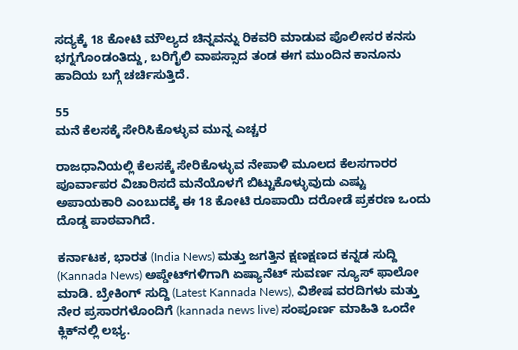ಸದ್ಯಕ್ಕೆ 18 ಕೋಟಿ ಮೌಲ್ಯದ ಚಿನ್ನವನ್ನು ರಿಕವರಿ ಮಾಡುವ ಪೊಲೀಸರ ಕನಸು ಭಗ್ನಗೊಂಡಂತಿದ್ದು, ಬರಿಗೈಲಿ ವಾಪಸ್ಸಾದ ತಂಡ ಈಗ ಮುಂದಿನ ಕಾನೂನು ಹಾದಿಯ ಬಗ್ಗೆ ಚರ್ಚಿಸುತ್ತಿದೆ.

55
ಮನೆ ಕೆಲಸಕ್ಕೆ ಸೇರಿಸಿಕೊಳ್ಳುವ ಮುನ್ನ ಎಚ್ಚರ

ರಾಜಧಾನಿಯಲ್ಲಿ ಕೆಲಸಕ್ಕೆ ಸೇರಿಕೊಳ್ಳುವ ನೇಪಾಳಿ ಮೂಲದ ಕೆಲಸಗಾರರ ಪೂರ್ವಾಪರ ವಿಚಾರಿಸದೆ ಮನೆಯೊಳಗೆ ಬಿಟ್ಟುಕೊಳ್ಳುವುದು ಎಷ್ಟು ಅಪಾಯಕಾರಿ ಎಂಬುದಕ್ಕೆ ಈ 18 ಕೋಟಿ ರೂಪಾಯಿ ದರೋಡೆ ಪ್ರಕರಣ ಒಂದು ದೊಡ್ಡ ಪಾಠವಾಗಿದೆ.

ಕರ್ನಾಟಕ, ಭಾರತ (India News) ಮತ್ತು ಜಗತ್ತಿನ ಕ್ಷಣಕ್ಷಣದ ಕನ್ನಡ ಸುದ್ದಿ (Kannada News) ಅಪ್ಡೇಟ್‌ಗಳಿಗಾಗಿ ಏಷ್ಯಾನೆಟ್ ಸುವರ್ಣ ನ್ಯೂಸ್‌ ಫಾಲೋ ಮಾಡಿ. ಬ್ರೇಕಿಂಗ್ ಸುದ್ದಿ (Latest Kannada News), ವಿಶೇಷ ವರದಿಗಳು ಮತ್ತು ನೇರ ಪ್ರಸಾರಗಳೊಂದಿಗೆ (kannada news live) ಸಂಪೂರ್ಣ ಮಾಹಿತಿ ಒಂದೇ ಕ್ಲಿಕ್‌ನಲ್ಲಿ ಲಭ್ಯ.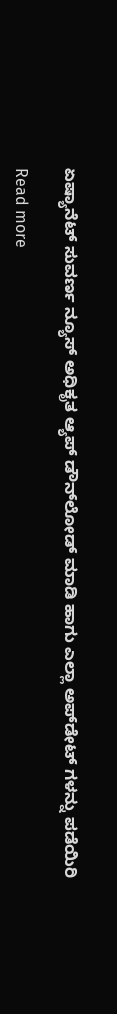ಏಷ್ಯಾನೆಟ್ ಸುವರ್ಣ ನ್ಯೂಸ್ ಅಧಿಕೃತ ಆ್ಯಪ್ ಡೌನ್‌ಲೋಡ್ ಮಾಡಿ ಹಾಗು ಎಲ್ಲಾ ಅಪ್‌ಡೇಟ್ ಗಳನ್ನು ಪಡೆಯಿರಿ

Read more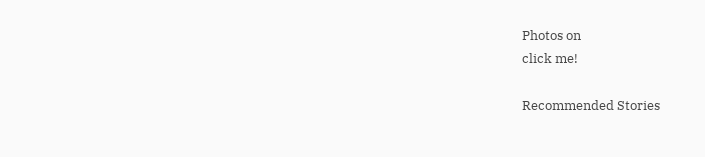Photos on
click me!

Recommended Stories